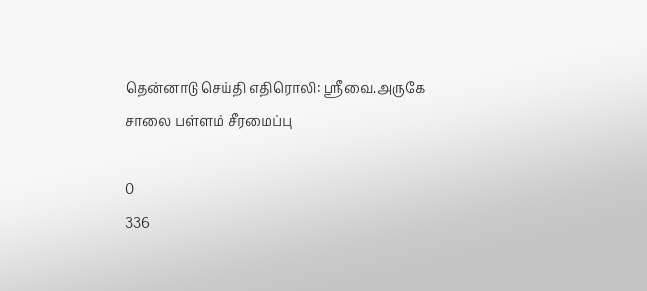தென்னாடு செய்தி எதிரொலி: ஸ்ரீவை.அருகே சாலை பள்ளம் சீரமைப்பு

0
336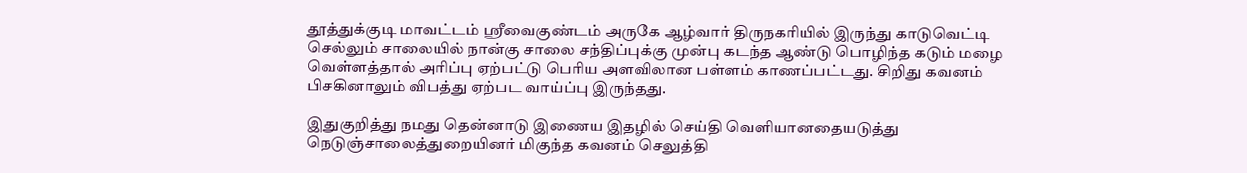தூத்துக்குடி மாவட்டம் ஸ்ரீவைகுண்டம் அருகே ஆழ்வார் திருநகரியில் இருந்து காடுவெட்டி செல்லும் சாலையில் நான்கு சாலை சந்திப்புக்கு முன்பு கடந்த ஆண்டு பொழிந்த கடும் மழை வெள்ளத்தால் அரிப்பு ஏற்பட்டு பெரிய அளவிலான பள்ளம் காணப்பட்டது. சிறிது கவனம் பிசகினாலும் விபத்து ஏற்பட வாய்ப்பு இருந்தது.

இதுகுறித்து நமது தென்னாடு இணைய இதழில் செய்தி வெளியானதையடுத்து நெடுஞ்சாலைத்துறையினர் மிகுந்த கவனம் செலுத்தி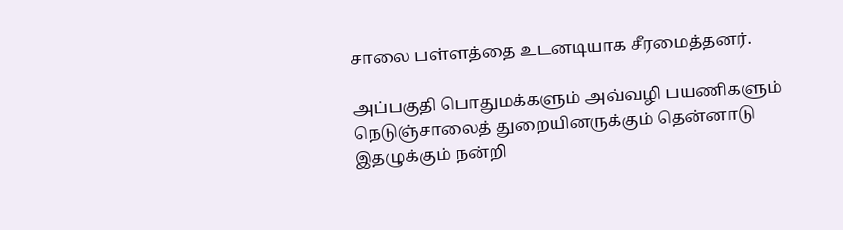சாலை பள்ளத்தை உடனடியாக சீரமைத்தனர்.

அப்பகுதி பொதுமக்களும் அவ்வழி பயணிகளும் நெடுஞ்சாலைத் துறையினருக்கும் தென்னாடு இதழுக்கும் நன்றி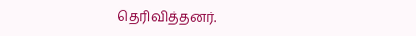தெரிவித்தனர்.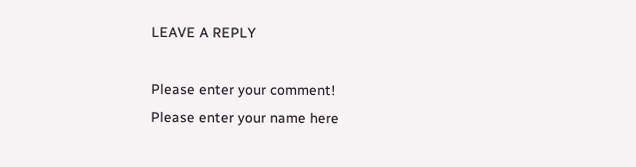LEAVE A REPLY

Please enter your comment!
Please enter your name here